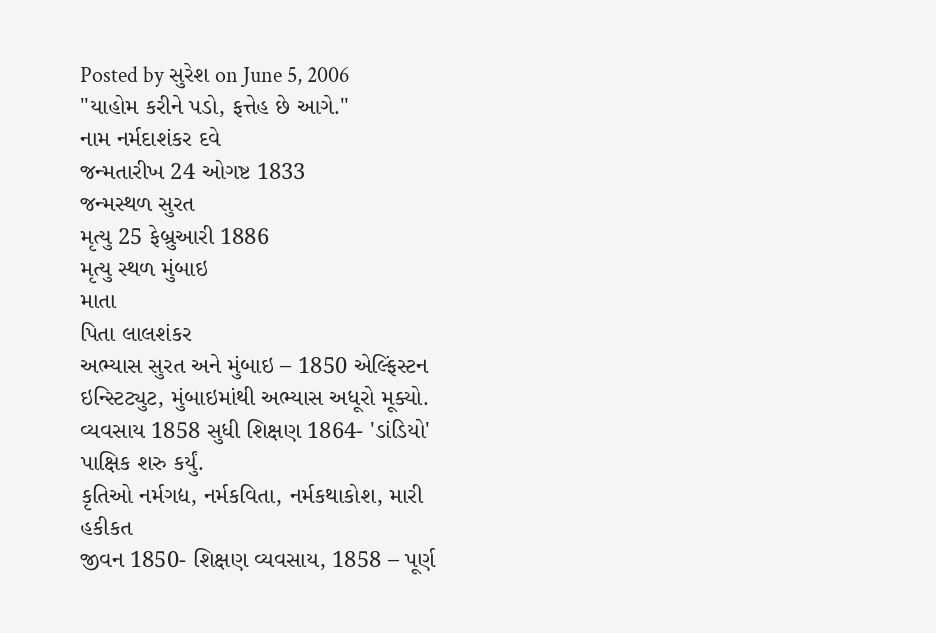Posted by સુરેશ on June 5, 2006
"યાહોમ કરીને પડો, ફત્તેહ છે આગે."
નામ નર્મદાશંકર દવે
જન્મતારીખ 24 ઓગષ્ટ 1833
જન્મસ્થળ સુરત
મૃત્યુ 25 ફેબ્રુઆરી 1886
મૃત્યુ સ્થળ મુંબાઇ
માતા
પિતા લાલશંકર
અભ્યાસ સુરત અને મુંબાઇ – 1850 એલ્ફિંસ્ટન ઇન્સ્ટિટ્યુટ, મુંબાઇમાંથી અભ્યાસ અધૂરો મૂક્યો.
વ્યવસાય 1858 સુધી શિક્ષણ 1864- 'ડાંડિયો' પાક્ષિક શરુ કર્યું.
કૃતિઓ નર્મગદ્ય, નર્મકવિતા, નર્મકથાકોશ, મારી હકીકત
જીવન 1850- શિક્ષણ વ્યવસાય, 1858 – પૂર્ણ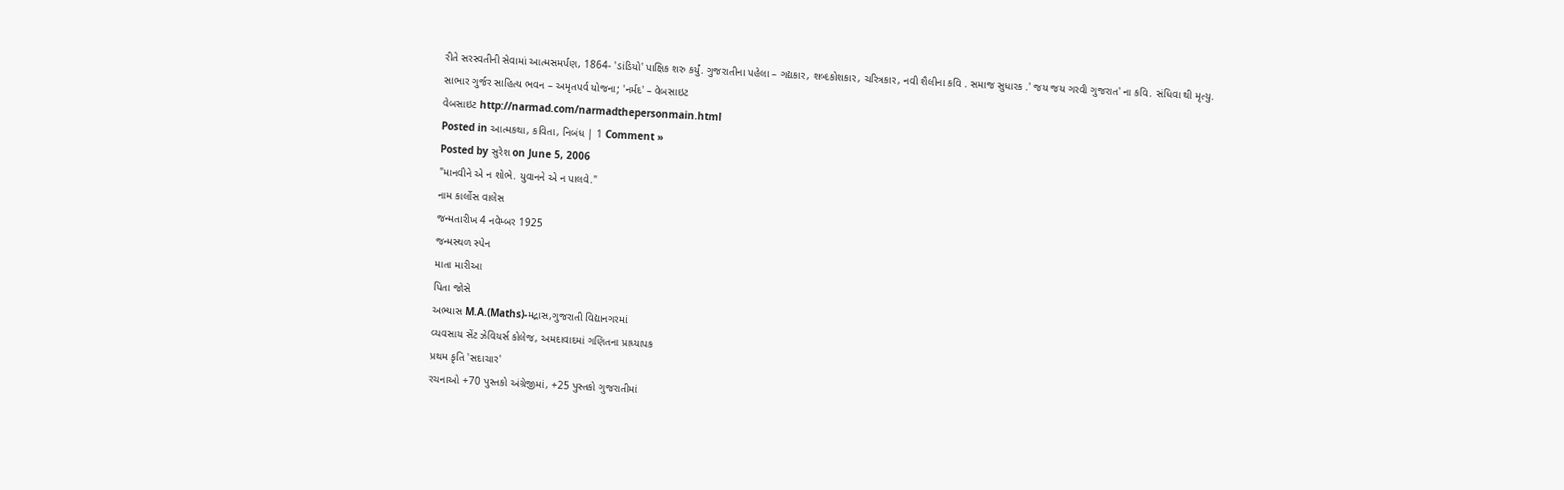રીતે સરસ્વતીની સેવામાં આત્મસમર્પણ, 1864- 'ડાંડિયો' પાક્ષિક શરુ કર્યું. ગુજરાતીના પહેલા – ગદ્યકાર, શબ્દકોશકાર, ચરિત્રકાર, નવી શૈલીના કવિ . સમાજ સુધારક .' જય જય ગરવી ગુજરાત' ના કવિ. સંધિવા થી મૃત્યુ.
સાભાર ગુર્જર સાહિત્ય ભવન – અમૃતપર્વ યોજના; 'નર્મદ' – વેબસાઇટ
વેબસાઇટ http://narmad.com/narmadthepersonmain.html
Posted in આત્મકથા, કવિતા, નિબંધ | 1 Comment »
Posted by સુરેશ on June 5, 2006
"માનવીને એ ન શોભે. યુવાનને એ ન પાલવે."
નામ કાર્લોસ વાલેસ
જન્મતારીખ 4 નવેમ્બર 1925
જન્મસ્થળ સ્પેન
માતા મારીઆ
પિતા જોસે
અભ્યાસ M.A.(Maths)-મદ્રાસ,ગુજરાતી વિદ્યાનગરમાં
વ્યવસાય સેંટ ઝેવિયર્સ કોલેજ, અમદાવાદમાં ગણિતના પ્રાધ્યાપક
પ્રથમ કૃતિ 'સદાચાર'
રચનાઓ +70 પુસ્તકો અંગ્રેજીમાં, +25 પુસ્તકો ગુજરાતીમાં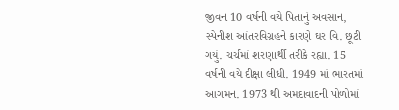જીવન 10 વર્ષની વયે પિતાનું અવસાન, સ્પેનીશ આંતરવિગ્રહને કારણે ઘર વિ. છૂટી ગયું. ચર્ચમાં શરણાર્થી તરીકે રહ્યા. 15 વર્ષની વયે દીક્ષા લીધી. 1949 માં ભારતમાં આગમન. 1973 થી અમદાવાદની પોળોમાં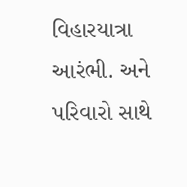વિહારયાત્રા આરંભી. અને પરિવારો સાથે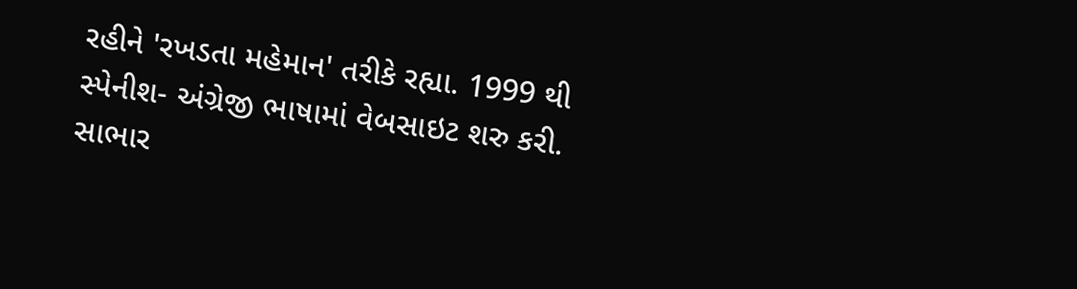રહીને 'રખડતા મહેમાન' તરીકે રહ્યા. 1999 થી સ્પેનીશ- અંગ્રેજી ભાષામાં વેબસાઇટ શરુ કરી.
સાભાર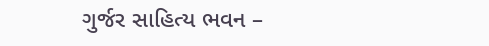ગુર્જર સાહિત્ય ભવન –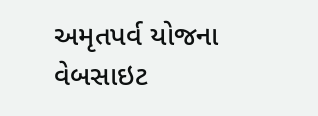અમૃતપર્વ યોજના
વેબસાઇટ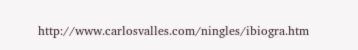http://www.carlosvalles.com/ningles/ibiogra.htm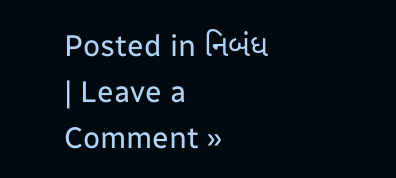Posted in નિબંધ | Leave a Comment »